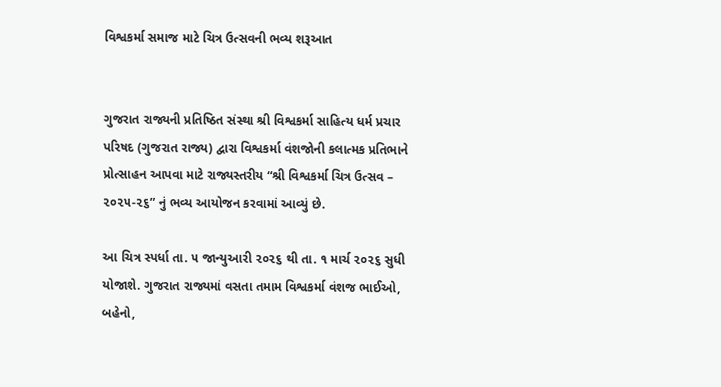વિશ્વકર્મા સમાજ માટે ચિત્ર ઉત્સવની ભવ્ય શરૂઆત


ગુજરાત રાજ્યની પ્રતિષ્ઠિત સંસ્થા શ્રી વિશ્વકર્મા સાહિત્ય ધર્મ પ્રચાર પરિષદ (ગુજરાત રાજ્ય) દ્વારા વિશ્વકર્મા વંશજોની કલાત્મક પ્રતિભાને પ્રોત્સાહન આપવા માટે રાજ્યસ્તરીય “શ્રી વિશ્વકર્મા ચિત્ર ઉત્સવ – ૨૦૨૫-૨૬” નું ભવ્ય આયોજન કરવામાં આવ્યું છે.

આ ચિત્ર સ્પર્ધા તા. ૫ જાન્યુઆરી ૨૦૨૬ થી તા. ૧ માર્ચ ૨૦૨૬ સુધી યોજાશે. ગુજરાત રાજ્યમાં વસતા તમામ વિશ્વકર્મા વંશજ ભાઈઓ, બહેનો,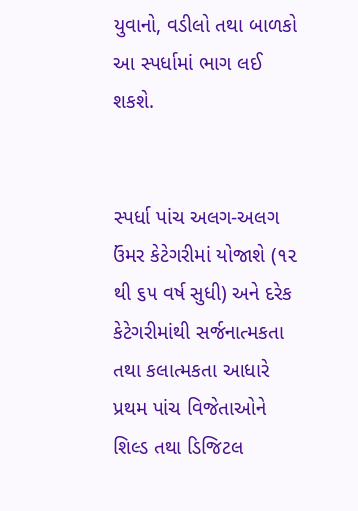યુવાનો, વડીલો તથા બાળકો આ સ્પર્ધામાં ભાગ લઈ શકશે.


સ્પર્ધા પાંચ અલગ-અલગ ઉંમર કેટેગરીમાં યોજાશે (૧૨ થી ૬૫ વર્ષ સુધી) અને દરેક કેટેગરીમાંથી સર્જનાત્મકતા તથા કલાત્મકતા આધારે પ્રથમ પાંચ વિજેતાઓને શિલ્ડ તથા ડિજિટલ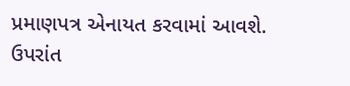પ્રમાણપત્ર એનાયત કરવામાં આવશે. ઉપરાંત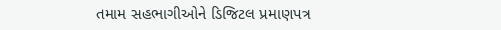તમામ સહભાગીઓને ડિજિટલ પ્રમાણપત્ર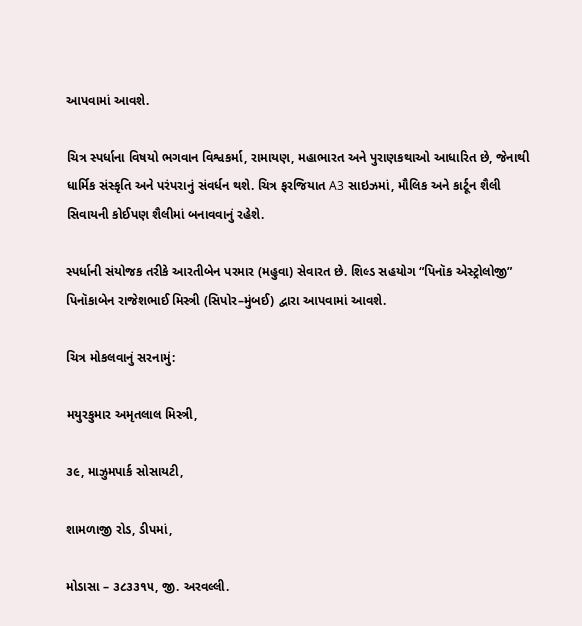આપવામાં આવશે.

ચિત્ર સ્પર્ધાના વિષયો ભગવાન વિશ્વકર્મા, રામાયણ, મહાભારત અને પુરાણકથાઓ આધારિત છે, જેનાથી ધાર્મિક સંસ્કૃતિ અને પરંપરાનું સંવર્ધન થશે. ચિત્ર ફરજિયાત A3 સાઇઝમાં, મૌલિક અને કાર્ટૂન શૈલી સિવાયની કોઈપણ શૈલીમાં બનાવવાનું રહેશે.

સ્પર્ધાની સંયોજક તરીકે આરતીબેન પરમાર (મહુવા) સેવારત છે. શિલ્ડ સહયોગ “પિનૉક એસ્ટ્રોલોજી” પિનૉકાબેન રાજેશભાઈ મિસ્ત્રી (સિપોર–મુંબઈ) દ્વારા આપવામાં આવશે.

ચિત્ર મોકલવાનું સરનામું:

મયુરકુમાર અમૃતલાલ મિસ્ત્રી,

૩૯, માઝુમપાર્ક સોસાયટી,

શામળાજી રોડ, ડીપમાં,

મોડાસા – ૩૮૩૩૧૫, જી. અરવલ્લી.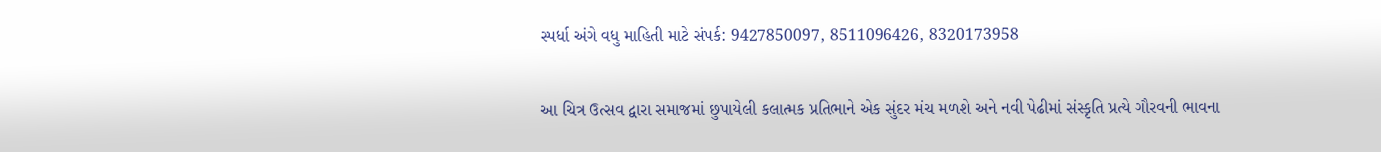સ્પર્ધા અંગે વધુ માહિતી માટે સંપર્ક: 9427850097, 8511096426, 8320173958

આ ચિત્ર ઉત્સવ દ્વારા સમાજમાં છુપાયેલી કલાત્મક પ્રતિભાને એક સુંદર મંચ મળશે અને નવી પેઢીમાં સંસ્કૃતિ પ્રત્યે ગૌરવની ભાવના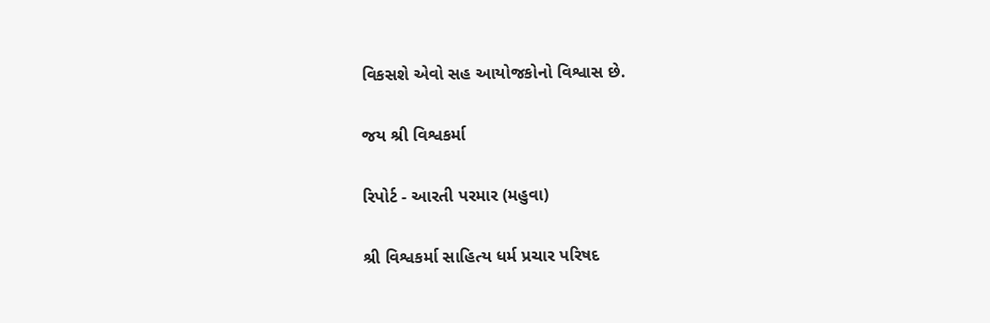વિકસશે એવો સહ આયોજકોનો વિશ્વાસ છે.

જય શ્રી વિશ્વકર્મા

રિપોર્ટ - આરતી પરમાર (મહુવા)

શ્રી વિશ્વકર્મા સાહિત્ય ધર્મ પ્રચાર પરિષદ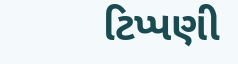ટિપ્પણી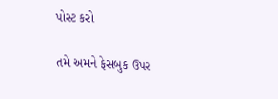પોસ્ટ કરો

તમે અમને ફેસબુક ઉપર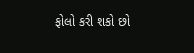ફોલો કરી શકો છો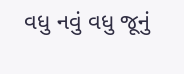વધુ નવું વધુ જૂનું